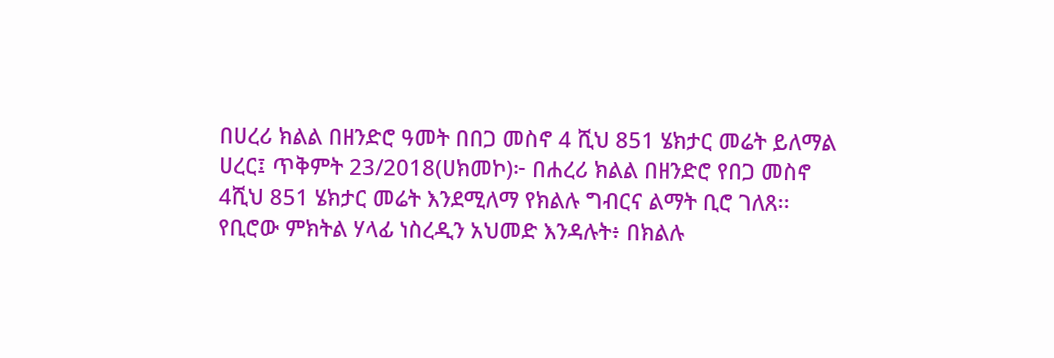በሀረሪ ክልል በዘንድሮ ዓመት በበጋ መስኖ 4 ሺህ 851 ሄክታር መሬት ይለማል
ሀረር፤ ጥቅምት 23/2018(ሀክመኮ)፦ በሐረሪ ክልል በዘንድሮ የበጋ መስኖ 4ሺህ 851 ሄክታር መሬት እንደሚለማ የክልሉ ግብርና ልማት ቢሮ ገለጸ፡፡
የቢሮው ምክትል ሃላፊ ነስረዲን አህመድ እንዳሉት፥ በክልሉ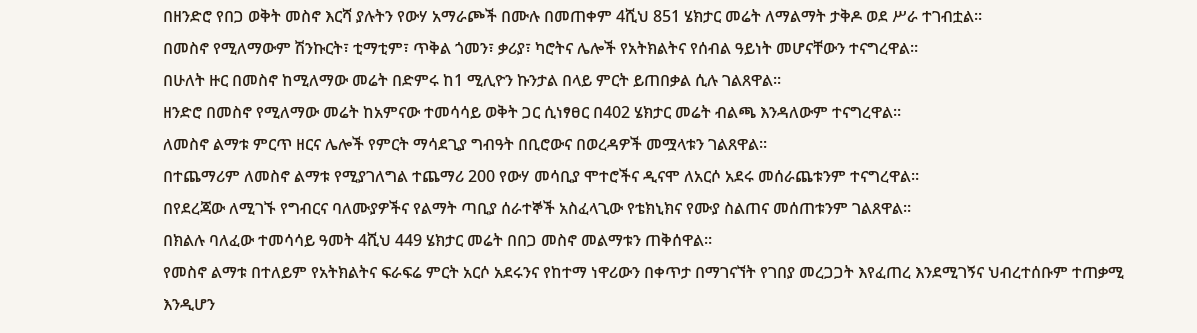በዘንድሮ የበጋ ወቅት መስኖ እርሻ ያሉትን የውሃ አማራጮች በሙሉ በመጠቀም 4ሺህ 851 ሄክታር መሬት ለማልማት ታቅዶ ወደ ሥራ ተገብቷል፡፡
በመስኖ የሚለማውም ሽንኩርት፣ ቲማቲም፣ ጥቅል ጎመን፣ ቃሪያ፣ ካሮትና ሌሎች የአትክልትና የሰብል ዓይነት መሆናቸውን ተናግረዋል።
በሁለት ዙር በመስኖ ከሚለማው መሬት በድምሩ ከ1 ሚሊዮን ኩንታል በላይ ምርት ይጠበቃል ሲሉ ገልጸዋል፡፡
ዘንድሮ በመስኖ የሚለማው መሬት ከአምናው ተመሳሳይ ወቅት ጋር ሲነፃፀር በ402 ሄክታር መሬት ብልጫ እንዳለውም ተናግረዋል።
ለመስኖ ልማቱ ምርጥ ዘርና ሌሎች የምርት ማሳደጊያ ግብዓት በቢሮውና በወረዳዎች መሟላቱን ገልጸዋል፡፡
በተጨማሪም ለመስኖ ልማቱ የሚያገለግል ተጨማሪ 200 የውሃ መሳቢያ ሞተሮችና ዲናሞ ለአርሶ አደሩ መሰራጨቱንም ተናግረዋል።
በየደረጃው ለሚገኙ የግብርና ባለሙያዎችና የልማት ጣቢያ ሰራተኞች አስፈላጊው የቴክኒክና የሙያ ስልጠና መሰጠቱንም ገልጸዋል።
በክልሉ ባለፈው ተመሳሳይ ዓመት 4ሺህ 449 ሄክታር መሬት በበጋ መስኖ መልማቱን ጠቅሰዋል።
የመስኖ ልማቱ በተለይም የአትክልትና ፍራፍሬ ምርት አርሶ አደሩንና የከተማ ነዋሪውን በቀጥታ በማገናኘት የገበያ መረጋጋት እየፈጠረ እንደሚገኝና ህብረተሰቡም ተጠቃሚ እንዲሆን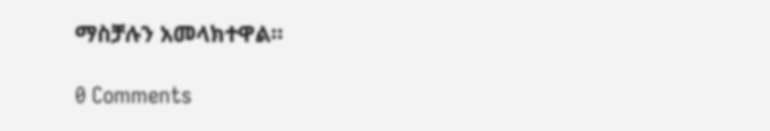ማስቻሉን አመላክተዋል።

0 Comments